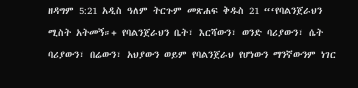ዘዳግም 5:21 አዲስ ዓለም ትርጉም መጽሐፍ ቅዱስ 21 “‘የባልንጀራህን ሚስት አትመኝ።+ የባልንጀራህን ቤት፣ እርሻውን፣ ወንድ ባሪያውን፣ ሴት ባሪያውን፣ በሬውን፣ አህያውን ወይም የባልንጀራህ የሆነውን ማንኛውንም ነገር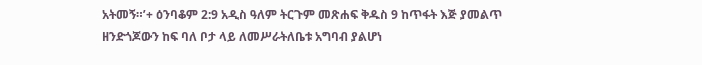አትመኝ።’+ ዕንባቆም 2:9 አዲስ ዓለም ትርጉም መጽሐፍ ቅዱስ 9 ከጥፋት እጅ ያመልጥ ዘንድጎጆውን ከፍ ባለ ቦታ ላይ ለመሥራትለቤቱ አግባብ ያልሆነ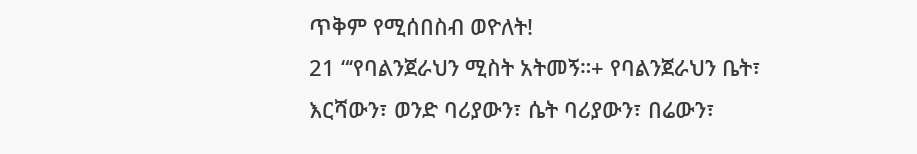ጥቅም የሚሰበስብ ወዮለት!
21 “‘የባልንጀራህን ሚስት አትመኝ።+ የባልንጀራህን ቤት፣ እርሻውን፣ ወንድ ባሪያውን፣ ሴት ባሪያውን፣ በሬውን፣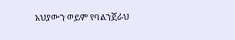አህያውን ወይም የባልንጀራህ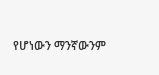የሆነውን ማንኛውንም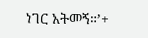ነገር አትመኝ።’+